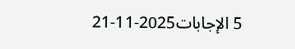5 الإجابات2025-11-21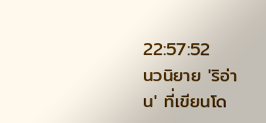22:57:52
นวนิยาย 'ริอ่าน' ที่เขียนโด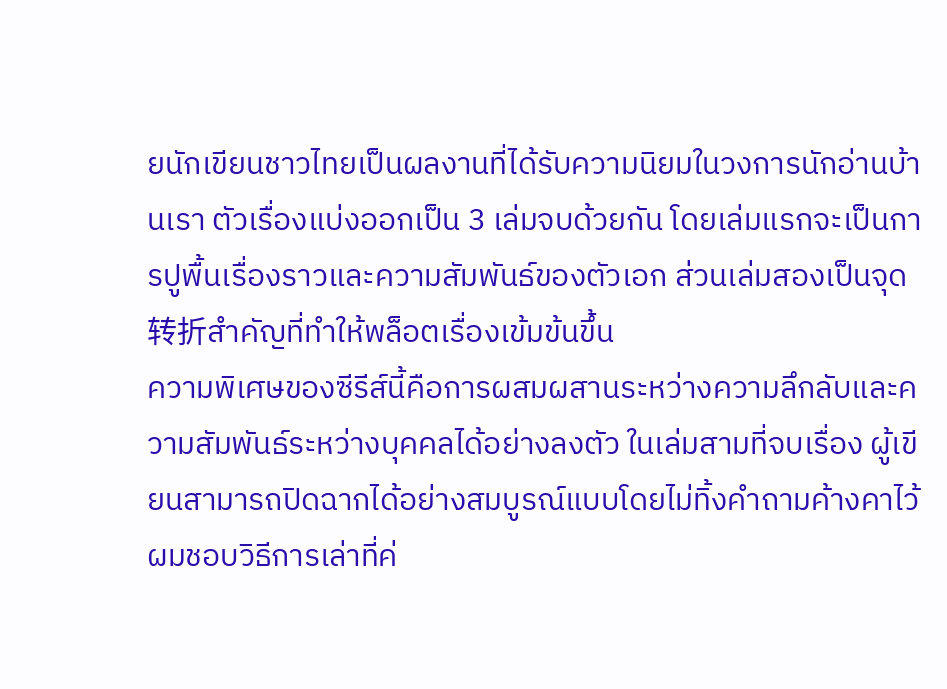ยนักเขียนชาวไทยเป็นผลงานที่ได้รับความนิยมในวงการนักอ่านบ้านเรา ตัวเรื่องแบ่งออกเป็น 3 เล่มจบด้วยกัน โดยเล่มแรกจะเป็นการปูพื้นเรื่องราวและความสัมพันธ์ของตัวเอก ส่วนเล่มสองเป็นจุด转折สำคัญที่ทำให้พล็อตเรื่องเข้มข้นขึ้น
ความพิเศษของซีรีส์นี้คือการผสมผสานระหว่างความลึกลับและความสัมพันธ์ระหว่างบุคคลได้อย่างลงตัว ในเล่มสามที่จบเรื่อง ผู้เขียนสามารถปิดฉากได้อย่างสมบูรณ์แบบโดยไม่ทิ้งคำถามค้างคาไว้ ผมชอบวิธีการเล่าที่ค่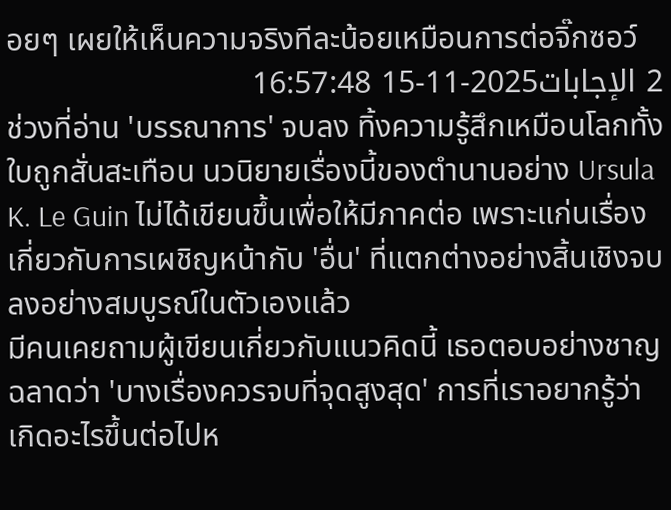อยๆ เผยให้เห็นความจริงทีละน้อยเหมือนการต่อจิ๊กซอว์
2 الإجابات2025-11-15 16:57:48
ช่วงที่อ่าน 'บรรณาการ' จบลง ทิ้งความรู้สึกเหมือนโลกทั้งใบถูกสั่นสะเทือน นวนิยายเรื่องนี้ของตำนานอย่าง Ursula K. Le Guin ไม่ได้เขียนขึ้นเพื่อให้มีภาคต่อ เพราะแก่นเรื่องเกี่ยวกับการเผชิญหน้ากับ 'อื่น' ที่แตกต่างอย่างสิ้นเชิงจบลงอย่างสมบูรณ์ในตัวเองแล้ว
มีคนเคยถามผู้เขียนเกี่ยวกับแนวคิดนี้ เธอตอบอย่างชาญฉลาดว่า 'บางเรื่องควรจบที่จุดสูงสุด' การที่เราอยากรู้ว่าเกิดอะไรขึ้นต่อไปห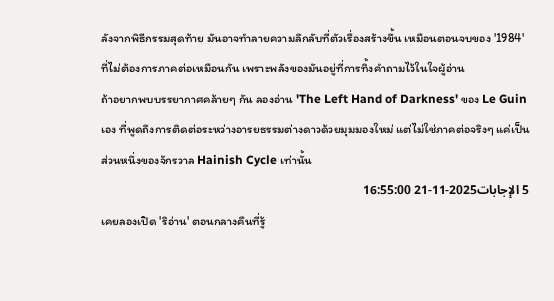ลังจากพิธีกรรมสุดท้าย มันอาจทำลายความลึกลับที่ตัวเรื่องสร้างขึ้น เหมือนตอนจบของ '1984' ที่ไม่ต้องการภาคต่อเหมือนกัน เพราะพลังของมันอยู่ที่การทิ้งคำถามไว้ในใจผู้อ่าน
ถ้าอยากพบบรรยากาศคล้ายๆ กัน ลองอ่าน 'The Left Hand of Darkness' ของ Le Guin เอง ที่พูดถึงการติดต่อระหว่างอารยธรรมต่างดาวด้วยมุมมองใหม่ แต่ไม่ใช่ภาคต่อจริงๆ แค่เป็นส่วนหนึ่งของจักรวาล Hainish Cycle เท่านั้น
5 الإجابات2025-11-21 16:55:00
เคยลองเปิด 'ริอ่าน' ตอนกลางคืนที่รู้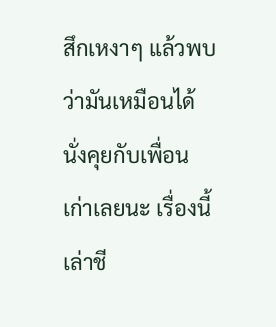สึกเหงาๆ แล้วพบว่ามันเหมือนได้นั่งคุยกับเพื่อนเก่าเลยนะ เรื่องนี้เล่าชี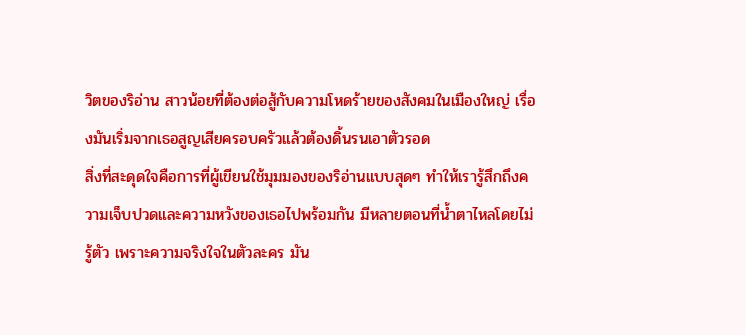วิตของริอ่าน สาวน้อยที่ต้องต่อสู้กับความโหดร้ายของสังคมในเมืองใหญ่ เรื่องมันเริ่มจากเธอสูญเสียครอบครัวแล้วต้องดิ้นรนเอาตัวรอด
สิ่งที่สะดุดใจคือการที่ผู้เขียนใช้มุมมองของริอ่านแบบสุดๆ ทำให้เรารู้สึกถึงความเจ็บปวดและความหวังของเธอไปพร้อมกัน มีหลายตอนที่น้ำตาไหลโดยไม่รู้ตัว เพราะความจริงใจในตัวละคร มัน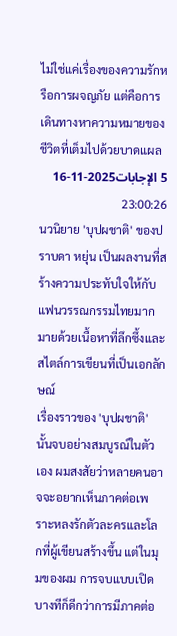ไม่ใช่แค่เรื่องของความรักหรือการผจญภัย แต่คือการเดินทางหาความหมายของชีวิตที่เต็มไปด้วยบาดแผล
5 الإجابات2025-11-16 23:00:26
นวนิยาย 'บุปผชาติ' ของปราบดา หยุ่น เป็นผลงานที่สร้างความประทับใจให้กับแฟนวรรณกรรมไทยมากมายด้วยเนื้อหาที่ลึกซึ้งและสไตล์การเขียนที่เป็นเอกลักษณ์
เรื่องราวของ 'บุปผชาติ' นั้นจบอย่างสมบูรณ์ในตัวเอง ผมสงสัยว่าหลายคนอาจจะอยากเห็นภาคต่อเพราะหลงรักตัวละครและโลกที่ผู้เขียนสร้างขึ้น แต่ในมุมของผม การจบแบบเปิดบางทีก็ดีกว่าการมีภาคต่อ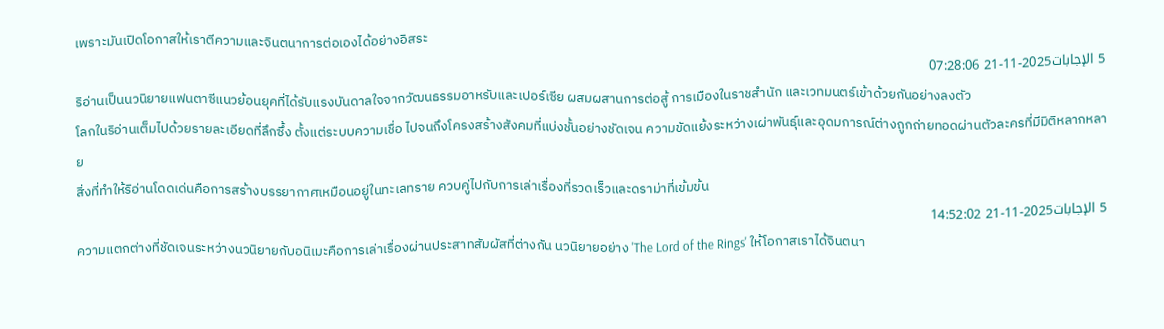เพราะมันเปิดโอกาสให้เราตีความและจินตนาการต่อเองได้อย่างอิสระ
5 الإجابات2025-11-21 07:28:06
ริอ่านเป็นนวนิยายแฟนตาซีแนวย้อนยุคที่ได้รับแรงบันดาลใจจากวัฒนธรรมอาหรับและเปอร์เซีย ผสมผสานการต่อสู้ การเมืองในราชสำนัก และเวทมนตร์เข้าด้วยกันอย่างลงตัว
โลกในริอ่านเต็มไปด้วยรายละเอียดที่ลึกซึ้ง ตั้งแต่ระบบความเชื่อ ไปจนถึงโครงสร้างสังคมที่แบ่งชั้นอย่างชัดเจน ความขัดแย้งระหว่างเผ่าพันธุ์และอุดมการณ์ต่างถูกถ่ายทอดผ่านตัวละครที่มีมิติหลากหลาย
สิ่งที่ทำให้ริอ่านโดดเด่นคือการสร้างบรรยากาศเหมือนอยู่ในทะเลทราย ควบคู่ไปกับการเล่าเรื่องที่รวดเร็วและดราม่าที่เข้มข้น
5 الإجابات2025-11-21 14:52:02
ความแตกต่างที่ชัดเจนระหว่างนวนิยายกับอนิเมะคือการเล่าเรื่องผ่านประสาทสัมผัสที่ต่างกัน นวนิยายอย่าง 'The Lord of the Rings' ให้โอกาสเราได้จินตนา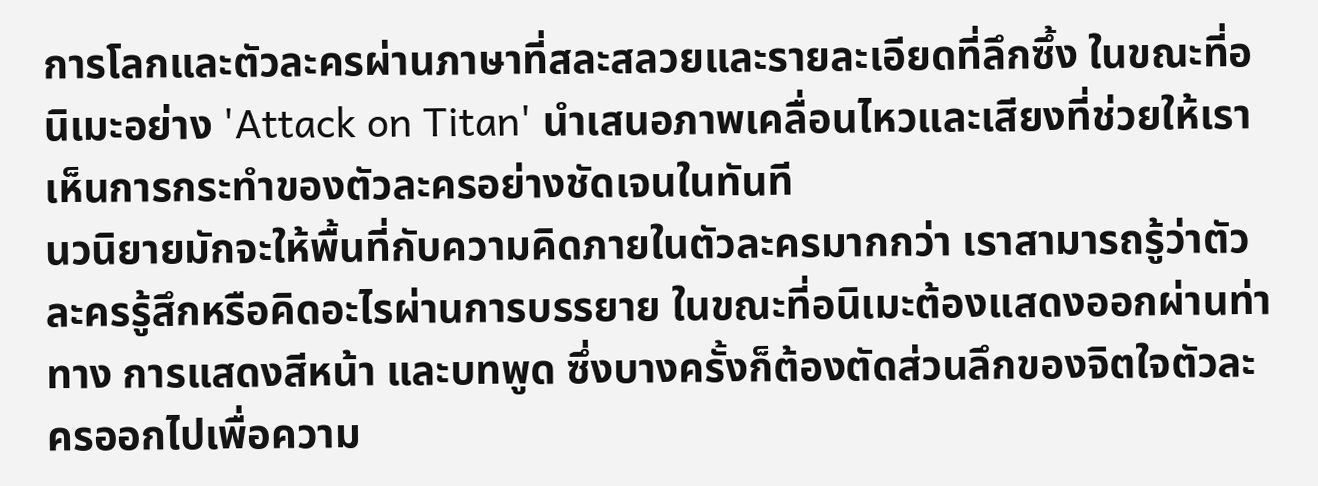การโลกและตัวละครผ่านภาษาที่สละสลวยและรายละเอียดที่ลึกซึ้ง ในขณะที่อนิเมะอย่าง 'Attack on Titan' นำเสนอภาพเคลื่อนไหวและเสียงที่ช่วยให้เราเห็นการกระทำของตัวละครอย่างชัดเจนในทันที
นวนิยายมักจะให้พื้นที่กับความคิดภายในตัวละครมากกว่า เราสามารถรู้ว่าตัวละครรู้สึกหรือคิดอะไรผ่านการบรรยาย ในขณะที่อนิเมะต้องแสดงออกผ่านท่าทาง การแสดงสีหน้า และบทพูด ซึ่งบางครั้งก็ต้องตัดส่วนลึกของจิตใจตัวละครออกไปเพื่อความ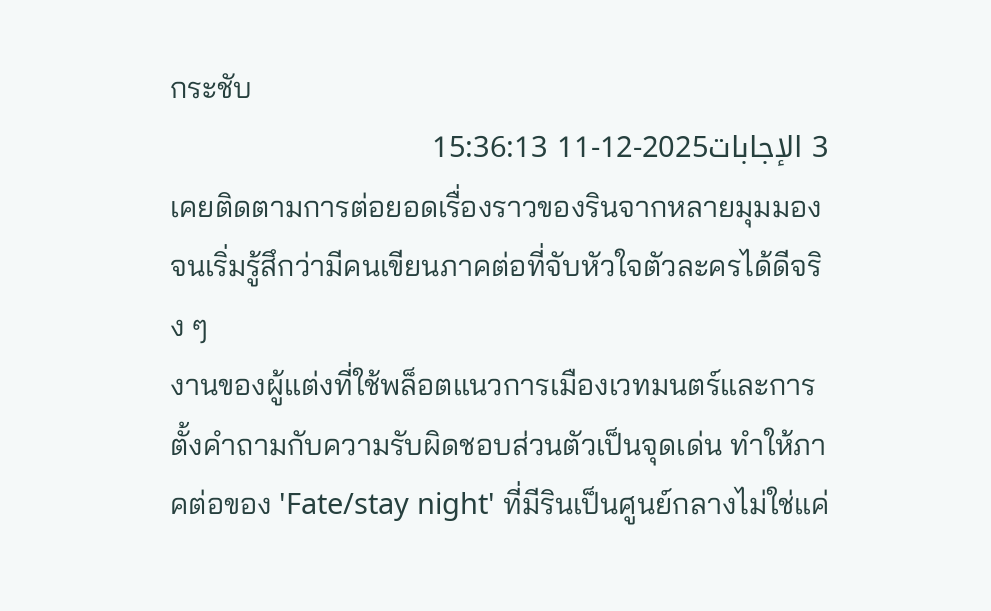กระชับ
3 الإجابات2025-12-11 15:36:13
เคยติดตามการต่อยอดเรื่องราวของรินจากหลายมุมมองจนเริ่มรู้สึกว่ามีคนเขียนภาคต่อที่จับหัวใจตัวละครได้ดีจริง ๆ
งานของผู้แต่งที่ใช้พล็อตแนวการเมืองเวทมนตร์และการตั้งคำถามกับความรับผิดชอบส่วนตัวเป็นจุดเด่น ทำให้ภาคต่อของ 'Fate/stay night' ที่มีรินเป็นศูนย์กลางไม่ใช่แค่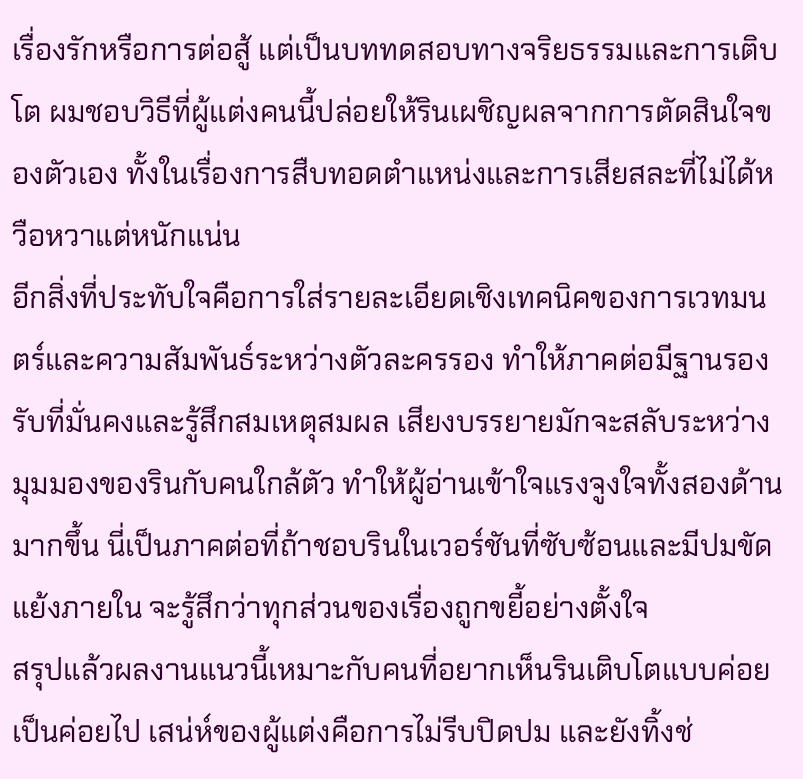เรื่องรักหรือการต่อสู้ แต่เป็นบททดสอบทางจริยธรรมและการเติบโต ผมชอบวิธีที่ผู้แต่งคนนี้ปล่อยให้รินเผชิญผลจากการตัดสินใจของตัวเอง ทั้งในเรื่องการสืบทอดตำแหน่งและการเสียสละที่ไม่ได้หวือหวาแต่หนักแน่น
อีกสิ่งที่ประทับใจคือการใส่รายละเอียดเชิงเทคนิคของการเวทมนตร์และความสัมพันธ์ระหว่างตัวละครรอง ทำให้ภาคต่อมีฐานรองรับที่มั่นคงและรู้สึกสมเหตุสมผล เสียงบรรยายมักจะสลับระหว่างมุมมองของรินกับคนใกล้ตัว ทำให้ผู้อ่านเข้าใจแรงจูงใจทั้งสองด้านมากขึ้น นี่เป็นภาคต่อที่ถ้าชอบรินในเวอร์ชันที่ซับซ้อนและมีปมขัดแย้งภายใน จะรู้สึกว่าทุกส่วนของเรื่องถูกขยี้อย่างตั้งใจ
สรุปแล้วผลงานแนวนี้เหมาะกับคนที่อยากเห็นรินเติบโตแบบค่อยเป็นค่อยไป เสน่ห์ของผู้แต่งคือการไม่รีบปิดปม และยังทิ้งช่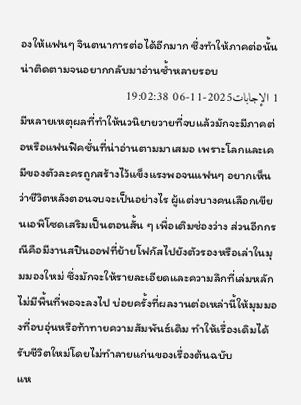องให้แฟนๆ จินตนาการต่อได้อีกมาก ซึ่งทำให้ภาคต่อนั้นน่าติดตามจนอยากกลับมาอ่านซ้ำหลายรอบ
1 الإجابات2025-11-06 19:02:38
มีหลายเหตุผลที่ทำให้นวนิยายวายที่จบแล้วมักจะมีภาคต่อหรือแฟนฟิคชั่นที่น่าอ่านตามมาเสมอ เพราะโลกและเคมีของตัวละครถูกสร้างไว้แข็งแรงพอจนแฟนๆ อยากเห็นว่าชีวิตหลังตอนจบจะเป็นอย่างไร ผู้แต่งบางคนเลือกเขียนเอพิโซดเสริมเป็นตอนสั้น ๆ เพื่อเติมช่องว่าง ส่วนอีกกรณีคือมีงานสปินออฟที่ย้ายโฟกัสไปยังตัวรองหรือเล่าในมุมมองใหม่ ซึ่งมักจะให้รายละเอียดและความลึกที่เล่มหลักไม่มีพื้นที่พอจะลงไป บ่อยครั้งที่ผลงานต่อเหล่านี้ให้มุมมองที่อบอุ่นหรือท้าทายความสัมพันธ์เดิม ทำให้เรื่องเดิมได้รับชีวิตใหม่โดยไม่ทำลายแก่นของเรื่องต้นฉบับ
แห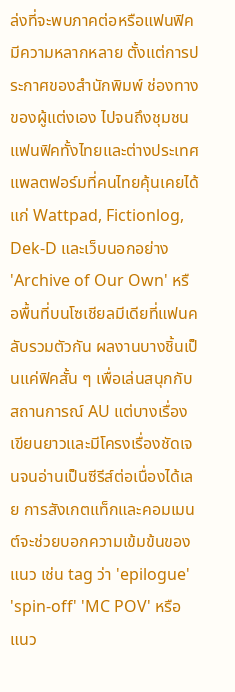ล่งที่จะพบภาคต่อหรือแฟนฟิคมีความหลากหลาย ตั้งแต่การประกาศของสำนักพิมพ์ ช่องทางของผู้แต่งเอง ไปจนถึงชุมชนแฟนฟิคทั้งไทยและต่างประเทศ แพลตฟอร์มที่คนไทยคุ้นเคยได้แก่ Wattpad, Fictionlog, Dek-D และเว็บนอกอย่าง 'Archive of Our Own' หรือพื้นที่บนโซเชียลมีเดียที่แฟนคลับรวมตัวกัน ผลงานบางชิ้นเป็นแค่ฟิคสั้น ๆ เพื่อเล่นสนุกกับสถานการณ์ AU แต่บางเรื่องเขียนยาวและมีโครงเรื่องชัดเจนจนอ่านเป็นซีรีส์ต่อเนื่องได้เลย การสังเกตแท็กและคอมเมนต์จะช่วยบอกความเข้มข้นของแนว เช่น tag ว่า 'epilogue' 'spin-off' 'MC POV' หรือแนว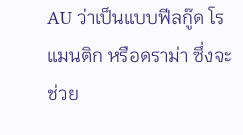AU ว่าเป็นแบบฟีลกู๊ด โรแมนติก หรือดราม่า ซึ่งจะช่วย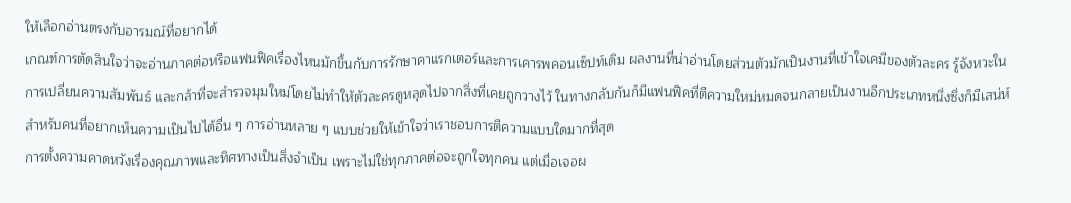ให้เลือกอ่านตรงกับอารมณ์ที่อยากได้
เกณฑ์การตัดสินใจว่าจะอ่านภาคต่อหรือแฟนฟิคเรื่องไหนมักขึ้นกับการรักษาคาแรกเตอร์และการเคารพคอนเซ็ปท์เดิม ผลงานที่น่าอ่านโดยส่วนตัวมักเป็นงานที่เข้าใจเคมีของตัวละคร รู้จังหวะในการเปลี่ยนความสัมพันธ์ และกล้าที่จะสำรวจมุมใหม่โดยไม่ทำให้ตัวละครดูหลุดไปจากสิ่งที่เคยถูกวางไว้ ในทางกลับกันก็มีแฟนฟิคที่ตีความใหม่หมดจนกลายเป็นงานอีกประเภทหนึ่งซึ่งก็มีเสน่ห์สำหรับคนที่อยากเห็นความเป็นไปได้อื่น ๆ การอ่านหลาย ๆ แบบช่วยให้เข้าใจว่าเราชอบการตีความแบบใดมากที่สุด
การตั้งความคาดหวังเรื่องคุณภาพและทิศทางเป็นสิ่งจำเป็น เพราะไม่ใช่ทุกภาคต่อจะถูกใจทุกคน แต่เมื่อเจอผ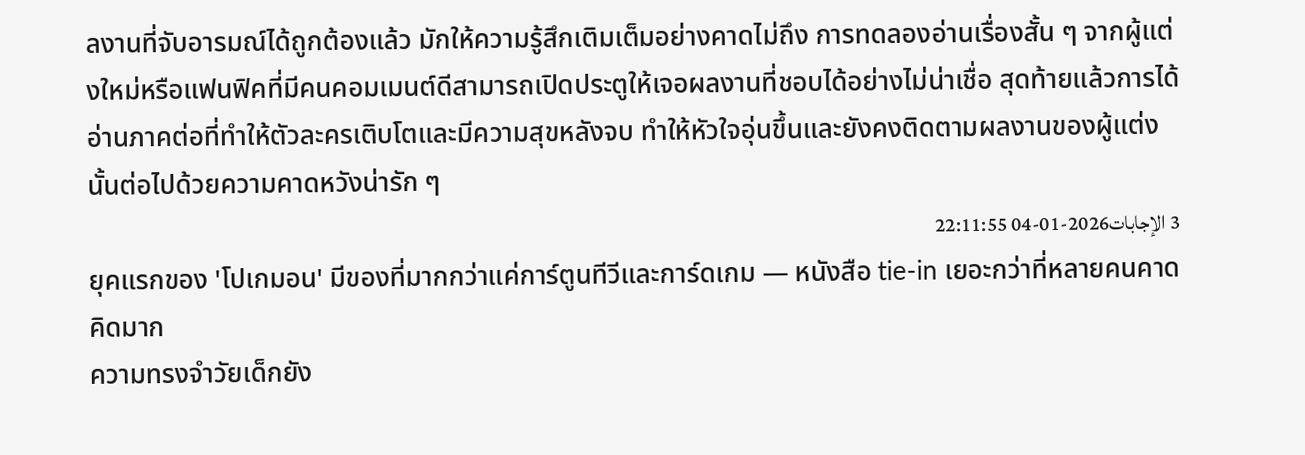ลงานที่จับอารมณ์ได้ถูกต้องแล้ว มักให้ความรู้สึกเติมเต็มอย่างคาดไม่ถึง การทดลองอ่านเรื่องสั้น ๆ จากผู้แต่งใหม่หรือแฟนฟิคที่มีคนคอมเมนต์ดีสามารถเปิดประตูให้เจอผลงานที่ชอบได้อย่างไม่น่าเชื่อ สุดท้ายแล้วการได้อ่านภาคต่อที่ทำให้ตัวละครเติบโตและมีความสุขหลังจบ ทำให้หัวใจอุ่นขึ้นและยังคงติดตามผลงานของผู้แต่งนั้นต่อไปด้วยความคาดหวังน่ารัก ๆ
3 الإجابات2026-01-04 22:11:55
ยุคแรกของ 'โปเกมอน' มีของที่มากกว่าแค่การ์ตูนทีวีและการ์ดเกม — หนังสือ tie-in เยอะกว่าที่หลายคนคาดคิดมาก
ความทรงจำวัยเด็กยัง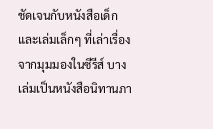ชัดเจนกับหนังสือเด็กและเล่มเล็กๆ ที่เล่าเรื่องจากมุมมองในซีรีส์ บางเล่มเป็นหนังสือนิทานภา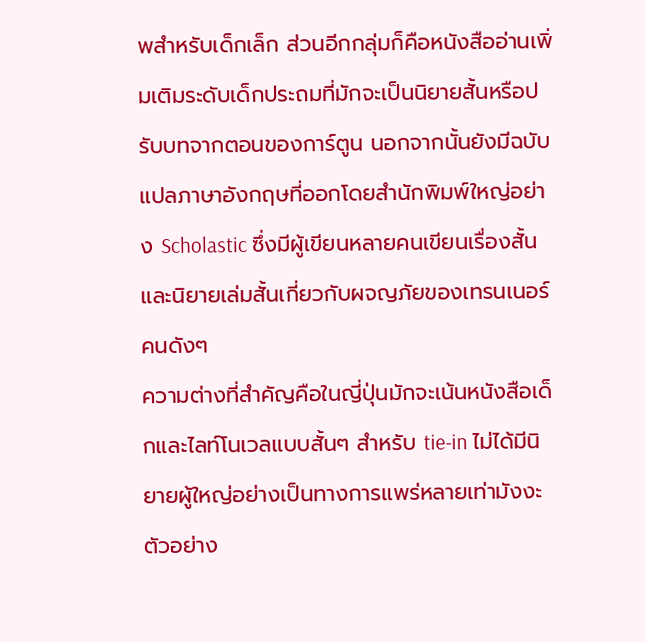พสำหรับเด็กเล็ก ส่วนอีกกลุ่มก็คือหนังสืออ่านเพิ่มเติมระดับเด็กประถมที่มักจะเป็นนิยายสั้นหรือปรับบทจากตอนของการ์ตูน นอกจากนั้นยังมีฉบับแปลภาษาอังกฤษที่ออกโดยสำนักพิมพ์ใหญ่อย่าง Scholastic ซึ่งมีผู้เขียนหลายคนเขียนเรื่องสั้นและนิยายเล่มสั้นเกี่ยวกับผจญภัยของเทรนเนอร์คนดังๆ
ความต่างที่สำคัญคือในญี่ปุ่นมักจะเน้นหนังสือเด็กและไลท์โนเวลแบบสั้นๆ สำหรับ tie-in ไม่ได้มีนิยายผู้ใหญ่อย่างเป็นทางการแพร่หลายเท่ามังงะ ตัวอย่าง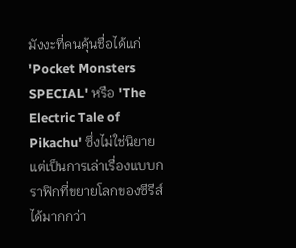มังงะที่คนคุ้นชื่อได้แก่ 'Pocket Monsters SPECIAL' หรือ 'The Electric Tale of Pikachu' ซึ่งไม่ใช่นิยายแต่เป็นการเล่าเรื่องแบบกราฟิกที่ขยายโลกของซีรีส์ได้มากกว่า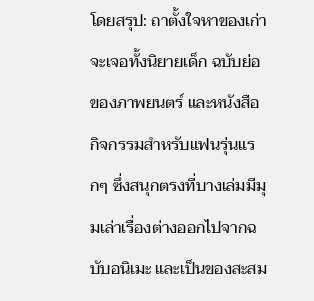โดยสรุป: ถาตั้งใจหาของเก่า จะเจอทั้งนิยายเด็ก ฉบับย่อของภาพยนตร์ และหนังสือกิจกรรมสำหรับแฟนรุ่นแรกๆ ซึ่งสนุกตรงที่บางเล่มมีมุมเล่าเรื่องต่างออกไปจากฉบับอนิเมะ และเป็นของสะสม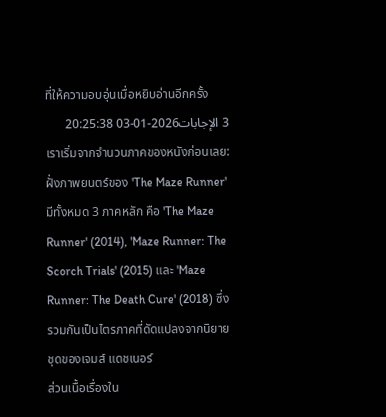ที่ให้ความอบอุ่นเมื่อหยิบอ่านอีกครั้ง
3 الإجابات2026-01-03 20:25:38
เราเริ่มจากจำนวนภาคของหนังก่อนเลย: ฝั่งภาพยนตร์ของ 'The Maze Runner' มีทั้งหมด 3 ภาคหลัก คือ 'The Maze Runner' (2014), 'Maze Runner: The Scorch Trials' (2015) และ 'Maze Runner: The Death Cure' (2018) ซึ่งรวมกันเป็นไตรภาคที่ดัดแปลงจากนิยายชุดของเจมส์ แดชเนอร์
ส่วนเนื้อเรื่องใน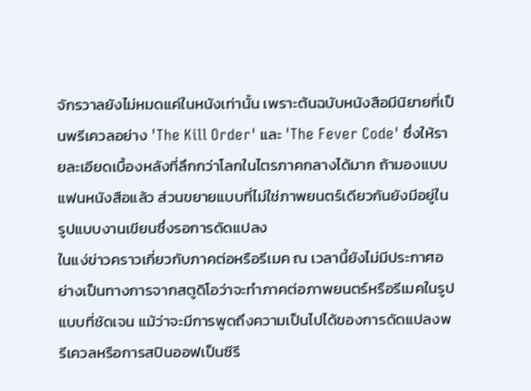จักรวาลยังไม่หมดแค่ในหนังเท่านั้น เพราะต้นฉบับหนังสือมีนิยายที่เป็นพรีเควลอย่าง 'The Kill Order' และ 'The Fever Code' ซึ่งให้รายละเอียดเบื้องหลังที่ลึกกว่าโลกในไตรภาคกลางได้มาก ถ้ามองแบบแฟนหนังสือแล้ว ส่วนขยายแบบที่ไม่ใช่ภาพยนตร์เดียวกันยังมีอยู่ในรูปแบบงานเขียนซึ่งรอการดัดแปลง
ในแง่ข่าวคราวเกี่ยวกับภาคต่อหรือรีเมค ณ เวลานี้ยังไม่มีประกาศอย่างเป็นทางการจากสตูดิโอว่าจะทำภาคต่อภาพยนตร์หรือรีเมคในรูปแบบที่ชัดเจน แม้ว่าจะมีการพูดถึงความเป็นไปได้ของการดัดแปลงพรีเควลหรือการสปินออฟเป็นซีรี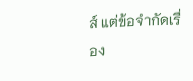ส์ แต่ข้อจำกัดเรื่อง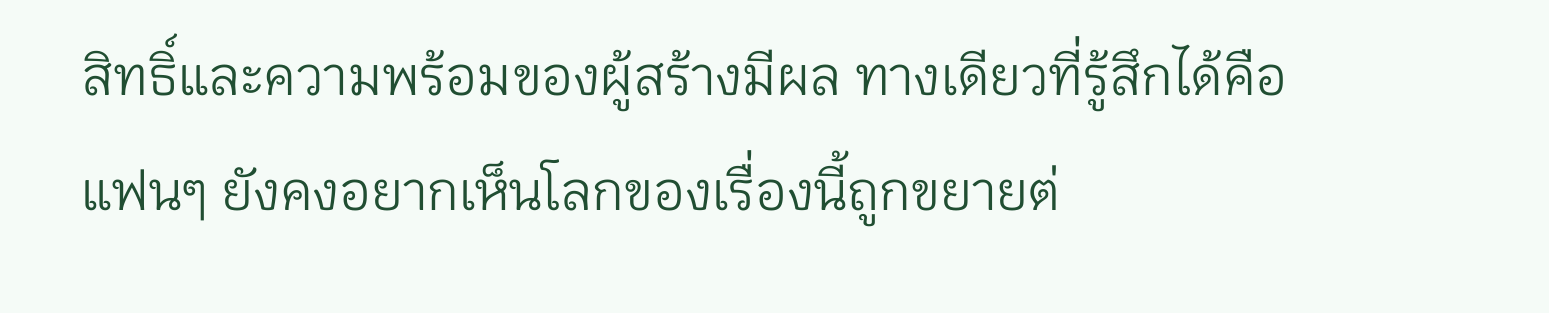สิทธิ์และความพร้อมของผู้สร้างมีผล ทางเดียวที่รู้สึกได้คือแฟนๆ ยังคงอยากเห็นโลกของเรื่องนี้ถูกขยายต่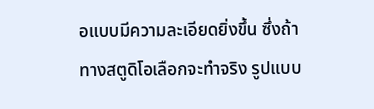อแบบมีความละเอียดยิ่งขึ้น ซึ่งถ้าทางสตูดิโอเลือกจะทำจริง รูปแบบ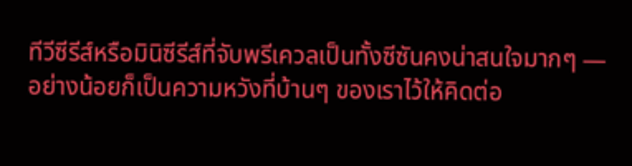ทีวีซีรีส์หรือมินิซีรีส์ที่จับพรีเควลเป็นทั้งซีซันคงน่าสนใจมากๆ — อย่างน้อยก็เป็นความหวังที่บ้านๆ ของเราไว้ให้คิดต่อ